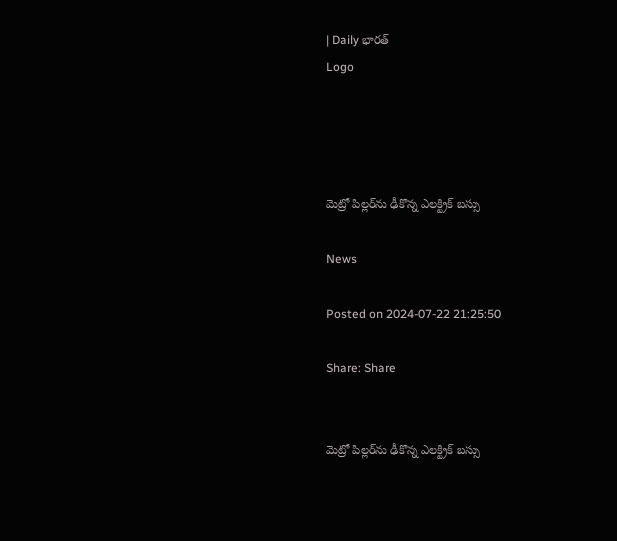| Daily భారత్
Logo




మెట్రో పిల్లర్‌ను ఢీకొన్న ఎలక్ట్రిక్ బస్సు

News

Posted on 2024-07-22 21:25:50

Share: Share


మెట్రో పిల్లర్‌ను ఢీకొన్న ఎలక్ట్రిక్ బస్సు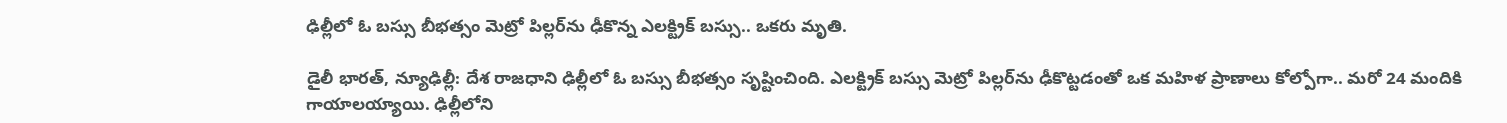ఢిల్లీలో ఓ బస్సు బీభత్సం మెట్రో పిల్లర్‌ను ఢీకొన్న ఎలక్ట్రిక్ బస్సు.. ఒకరు మృతి.

డైలీ భారత్, న్యూఢిల్లీ: దేశ రాజధాని ఢిల్లీలో ఓ బస్సు బీభత్సం సృష్టించింది. ఎలక్ట్రిక్ బస్సు మెట్రో పిల్లర్‌ను ఢీకొట్టడంతో ఒక మహిళ ప్రాణాలు కోల్పోగా.. మరో 24 మందికి గాయాలయ్యాయి. ఢిల్లీలోని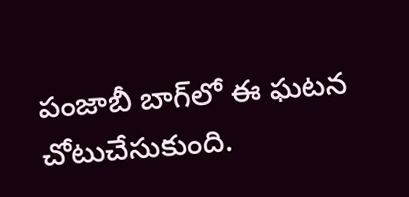పంజాబీ బాగ్‌లో ఈ ఘటన చోటుచేసుకుంది.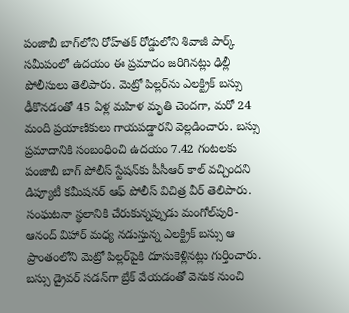పంజాబీ బాగ్‌లోని రోహ్‌తక్‌ రోడ్డులోని శివాజీ పార్క్‌ సమీపంలో ఉదయం ఈ ప్రమాదం జరిగినట్లు ఢిల్లీ పోలీసులు తెలిపారు. మెట్రో పిల్లర్‌ను ఎలక్ట్రిక్ బస్సు ఢీకొనడంతో 45 ఏళ్ల మహిళ మృతి చెందగా, మరో 24 మంది ప్రయాణికులు గాయపడ్డారని వెల్లడించారు. బస్సు ప్రమాదానికి సంబంధించి ఉదయం 7.42 గంటలకు పంజాబీ బాగ్ పోలీస్ స్టేషన్‌కు పీసీఆర్ కాల్ వచ్చిందని డిప్యూటీ కమీషనర్ ఆఫ్ పోలీస్ విచిత్ర వీర్ తెలిపారు. సంఘటనా స్థలానికి చేరుకున్నప్పుడు మంగోల్‌పురి-ఆనంద్ విహార్ మధ్య నడుస్తున్న ఎలక్ట్రిక్ బస్సు ఆ ప్రాంతంలోని మెట్రో పిల్లర్‌పైకి దూసుకెళ్లినట్లు గుర్తించారు. బస్సు డ్రైవర్‌ సడన్‌గా బ్రేక్‌ వేయడంతో వెనుక నుంచి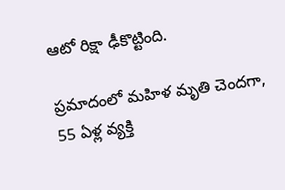ఆటో రిక్షా ఢీకొట్టింది.

ప్రమాదంలో మహిళ మృతి చెందగా, 55 ఏళ్ల వ్యక్తి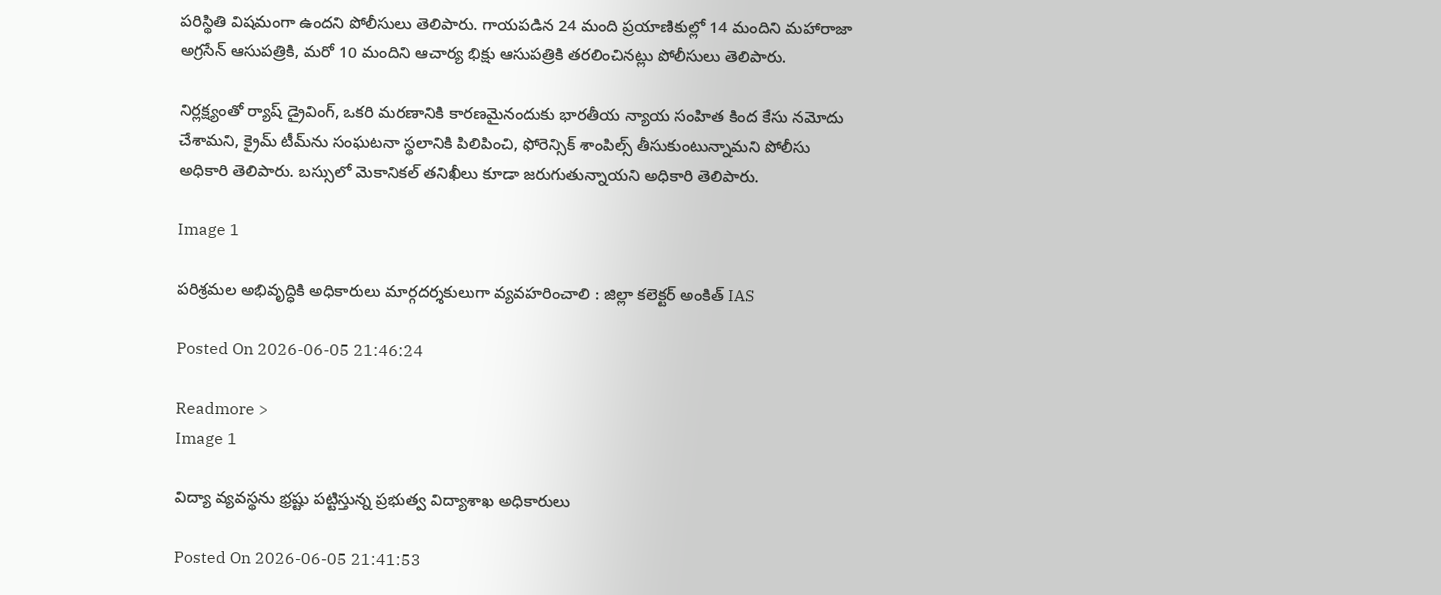పరిస్థితి విషమంగా ఉందని పోలీసులు తెలిపారు. గాయపడిన 24 మంది ప్రయాణికుల్లో 14 మందిని మహారాజా అగ్రసేన్ ఆసుపత్రికి, మరో 10 మందిని ఆచార్య భిక్షు ఆసుపత్రికి తరలించినట్లు పోలీసులు తెలిపారు.

నిర్లక్ష్యంతో ర్యాష్ డ్రైవింగ్, ఒకరి మరణానికి కారణమైనందుకు భారతీయ న్యాయ సంహిత కింద కేసు నమోదు చేశామని, క్రైమ్ టీమ్‌ను సంఘటనా స్థలానికి పిలిపించి, ఫోరెన్సిక్ శాంపిల్స్ తీసుకుంటున్నామని పోలీసు అధికారి తెలిపారు. బస్సులో మెకానికల్ తనిఖీలు కూడా జరుగుతున్నాయని అధికారి తెలిపారు.

Image 1

పరిశ్రమల అభివృద్ధికి అధికారులు మార్గదర్శకులుగా వ్యవహరించాలి : జిల్లా కలెక్టర్ అంకిత్ IAS

Posted On 2026-06-05 21:46:24

Readmore >
Image 1

విద్యా వ్యవస్థను భ్రష్టు పట్టిస్తున్న ప్రభుత్వ విద్యాశాఖ అధికారులు

Posted On 2026-06-05 21:41:53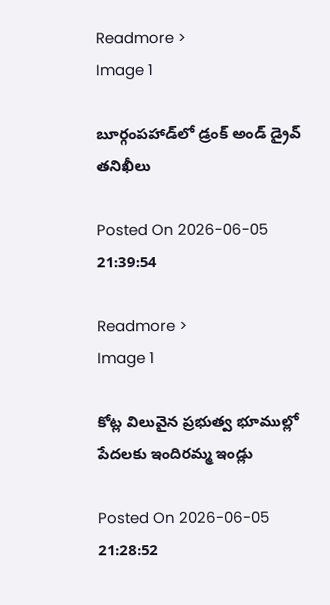Readmore >
Image 1

బూర్గంపహాడ్‌లో డ్రంక్ అండ్ డ్రైవ్ తనిఖీలు

Posted On 2026-06-05 21:39:54

Readmore >
Image 1

కోట్ల విలువైన ప్రభుత్వ భూముల్లో పేదలకు ఇందిరమ్మ ఇండ్లు

Posted On 2026-06-05 21:28:52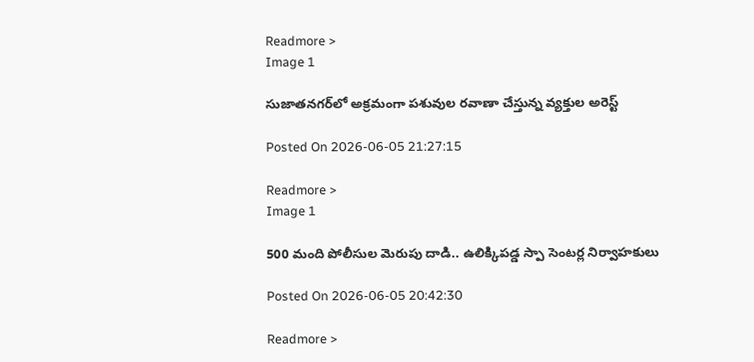Readmore >
Image 1

సుజాతనగర్‌లో అక్రమంగా పశువుల రవాణా చేస్తున్న వ్యక్తుల అరెస్ట్

Posted On 2026-06-05 21:27:15

Readmore >
Image 1

500 మంది పోలీసుల మెరుపు దాడి.. ఉలిక్కిపడ్డ స్పా సెంటర్ల నిర్వాహకులు

Posted On 2026-06-05 20:42:30

Readmore >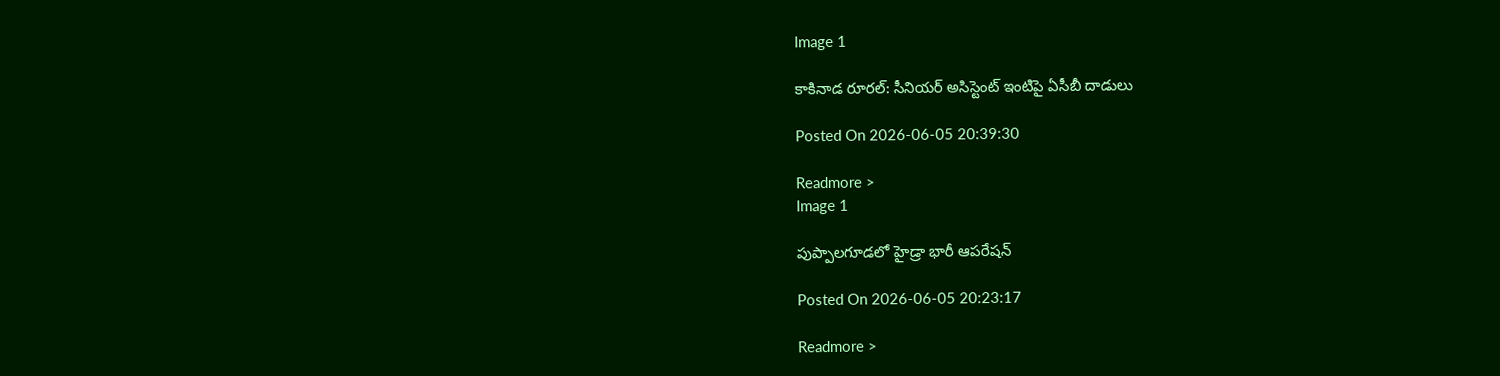Image 1

కాకినాడ రూరల్: సీనియర్ అసిస్టెంట్ ఇంటిపై ఏసీబీ దాడులు

Posted On 2026-06-05 20:39:30

Readmore >
Image 1

పుప్పాల‌గూడ‌లో హైడ్రా భారీ ఆప‌రేష‌న్‌

Posted On 2026-06-05 20:23:17

Readmore >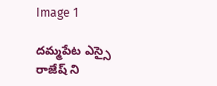Image 1

దమ్మపేట ఎస్సై రాజేష్ ని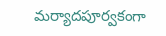మర్యాదపూర్వకంగా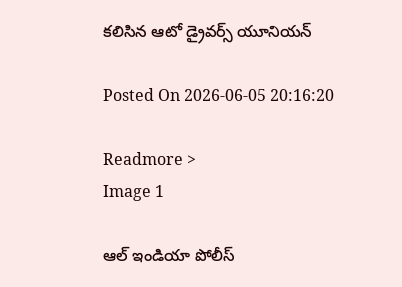కలిసిన ఆటో డ్రైవర్స్ యూనియన్

Posted On 2026-06-05 20:16:20

Readmore >
Image 1

ఆల్ ఇండియా పోలీస్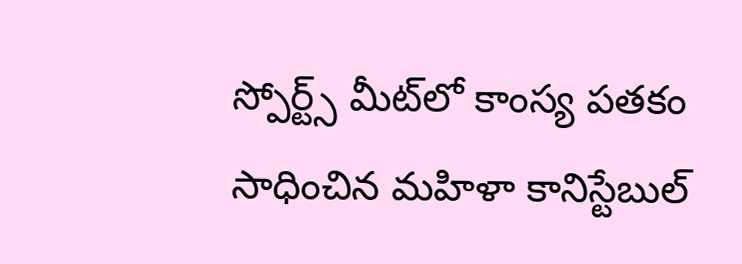స్పోర్ట్స్ మీట్‌లో కాంస్య పతకం సాధించిన మహిళా కానిస్టేబుల్‌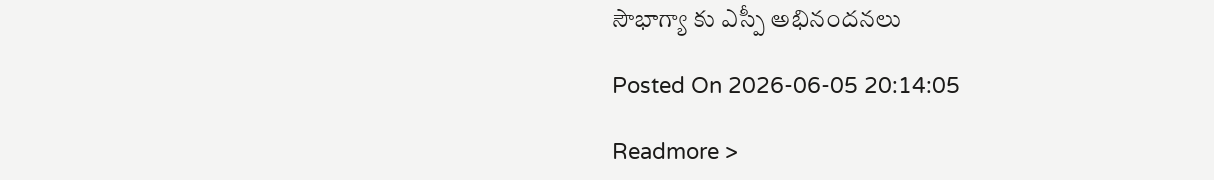సౌభాగ్యా కు ఎస్పీ అభినందనలు

Posted On 2026-06-05 20:14:05

Readmore >